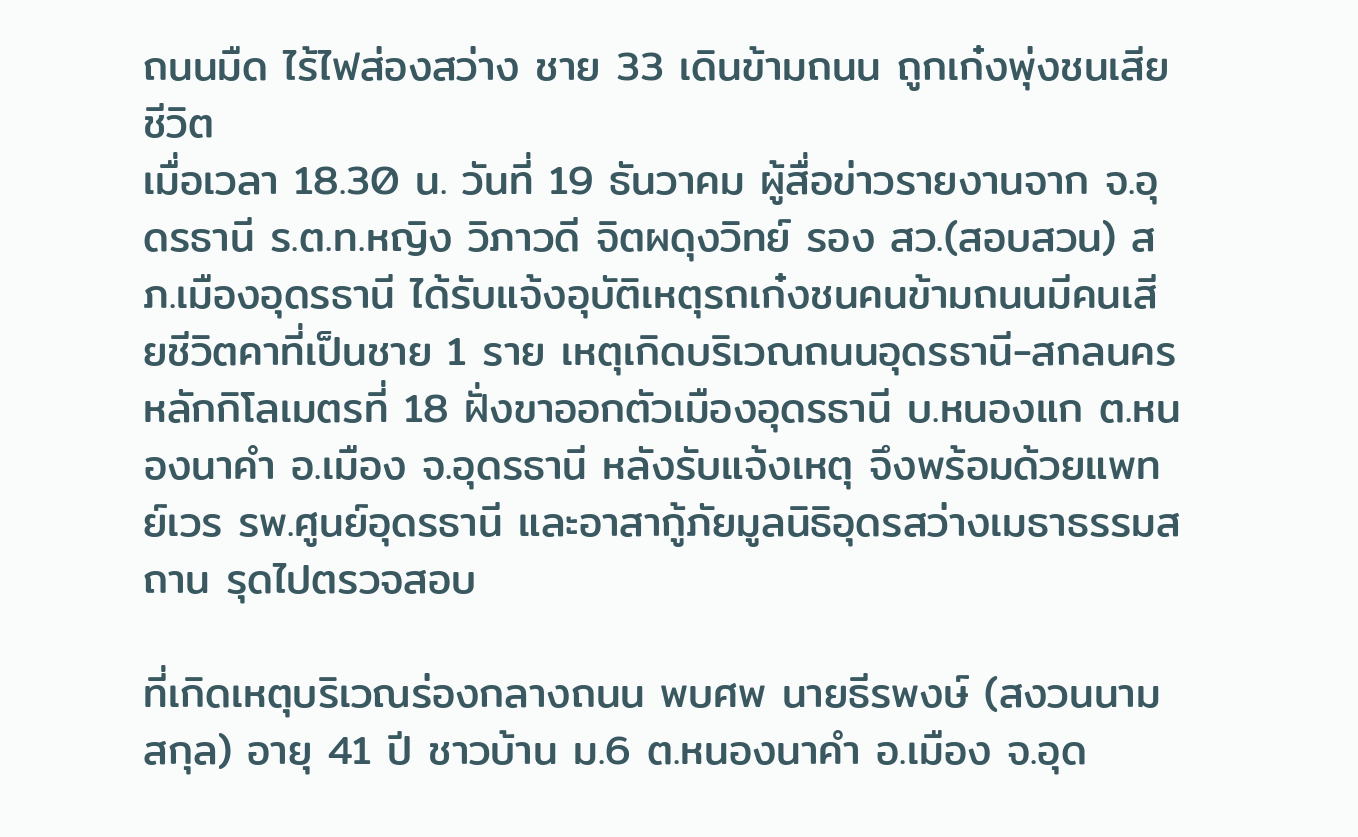ถนนมืด ไร้ไฟส่องสว่าง ชาย 33 เดินข้ามถนน ถูกเก๋งพุ่งชนเสียชีวิต
เมื่อเวลา 18.30 น. วันที่ 19 ธันวาคม ผู้สื่อข่าวรายงานจาก จ.อุดรธานี ร.ต.ท.หญิง วิภาวดี จิตผดุงวิทย์ รอง สว.(สอบสวน) สภ.เมืองอุดรธานี ได้รับแจ้งอุบัติเหตุรถเก๋งชนคนข้ามถนนมีคนเสียชีวิตคาที่เป็นชาย 1 ราย เหตุเกิดบริเวณถนนอุดรธานี-สกลนคร หลักกิโลเมตรที่ 18 ฝั่งขาออกตัวเมืองอุดรธานี บ.หนองแก ต.หนองนาคำ อ.เมือง จ.อุดรธานี หลังรับแจ้งเหตุ จึงพร้อมด้วยแพทย์เวร รพ.ศูนย์อุดรธานี และอาสากู้ภัยมูลนิธิอุดรสว่างเมธาธรรมสถาน รุดไปตรวจสอบ

ที่เกิดเหตุบริเวณร่องกลางถนน พบศพ นายธีรพงษ์ (สงวนนามสกุล) อายุ 41 ปี ชาวบ้าน ม.6 ต.หนองนาคำ อ.เมือง จ.อุด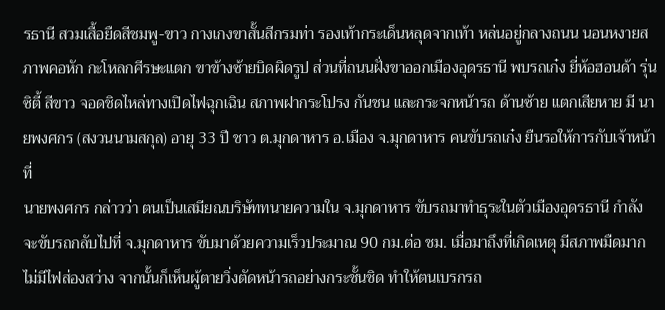รธานี สวมเสื้อยืดสีชมพู-ขาว กางเกงขาสั้นสีกรมท่า รองเท้ากระเด็นหลุดจากเท้า หล่นอยู่กลางถนน นอนหงายสภาพคอหัก กะโหลกศีรษะแตก ขาข้างซ้ายบิดผิดรูป ส่วนที่ถนนฝั่งขาออกเมืองอุดรธานี พบรถเก๋ง ยี่ห้อฮอนด้า รุ่นซิตี้ สีขาว จอดชิดไหล่ทางเปิดไฟฉุกเฉิน สภาพฝากระโปรง กันชน และกระจกหน้ารถ ด้านซ้าย แตกเสียหาย มี นายพงศกร (สงวนนามสกุล) อายุ 33 ปี ชาว ต.มุกดาหาร อ.เมือง จ.มุกดาหาร คนขับรถเก๋ง ยืนรอให้การกับเจ้าหน้าที่
นายพงศกร กล่าวว่า ตนเป็นเสมียณบริษัททนายความใน จ.มุกดาหาร ขับรถมาทำธุระในตัวเมืองอุดรธานี กำลังจะขับรถกลับไปที่ จ.มุกดาหาร ขับมาด้วยความเร็วประมาณ 90 กม.ต่อ ชม. เมื่อมาถึงที่เกิดเหตุ มีสภาพมืดมาก ไม่มีไฟส่องสว่าง จากนั้นก็เห็นผู้ตายวิ่งตัดหน้ารถอย่างกระชั้นชิด ทำให้ตนเบรกรถ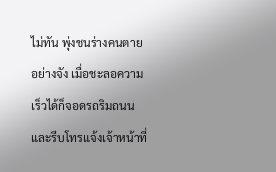ไม่ทัน พุ่งชนร่างคนตายอย่างจัง เมื่อชะลอความเร็วได้ก็จอดรถริมถนน และรีบโทรแจ้งเจ้าหน้าที่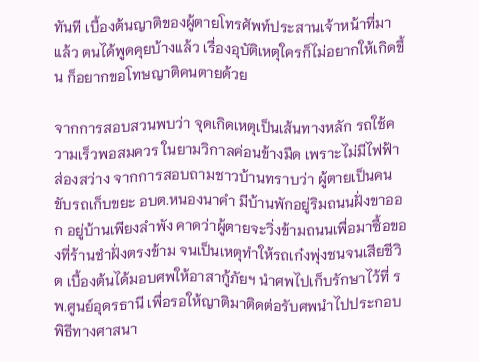ทันที เบื้องต้นญาติของผู้ตายโทรศัพท์ประสานเจ้าหน้าที่มาแล้ว ตนได้พูดคุยบ้างแล้ว เรื่องอุบัติเหตุใครก็ไม่อยากให้เกิดขึ้น ก็อยากขอโทษญาติคนตายด้วย

จากการสอบสวนพบว่า จุดเกิดเหตุเป็นเส้นทางหลัก รถใช้ความเร็วพอสมควร ในยามวิกาลค่อนข้างมืด เพราะไม่มีไฟฟ้าส่องสว่าง จากการสอบถามชาวบ้านทราบว่า ผู้ตายเป็นคนขับรถเก็บขยะ อบต.หนองนาคำ มีบ้านพักอยู่ริมถนนฝั่งขาออก อยู่บ้านเพียงลำพัง คาดว่าผู้ตายจะวิ่งข้ามถนนเพื่อมาซื้อของที่ร้านชำฝั่งตรงข้าม จนเป็นเหตุทำให้รถเก๋งพุ่งชนจนเสียชีวิต เบื้องต้นได้มอบศพให้อาสากู้ภัยฯ นำศพไปเก็บรักษาไว้ที่ รพ.ศูนย์อุดรธานี เพื่อรอให้ญาติมาติดต่อรับศพนำไปประกอบพิธีทางศาสนา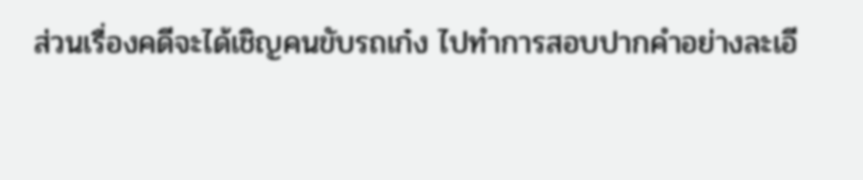ส่วนเรื่องคดีจะได้เชิญคนขับรถเก๋ง ไปทำการสอบปากคำอย่างละเอี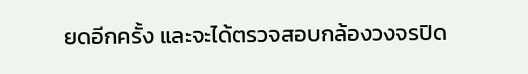ยดอีกครั้ง และจะได้ตรวจสอบกล้องวงจรปิด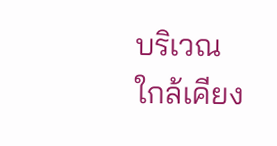บริเวณใกล้เคียง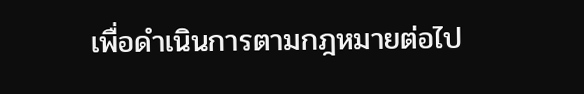เพื่อดำเนินการตามกฎหมายต่อไป